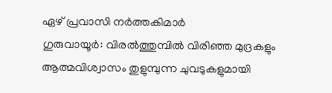ഏഴ് പ്രവാസി നർത്തകിമാർ
ഗുരുവായൂർ: വിരൽത്തുമ്പിൽ വിരിഞ്ഞ മുദ്രകളും ആത്മവിശ്വാസം തുളുമ്പുന്ന ചുവടുകളുമായി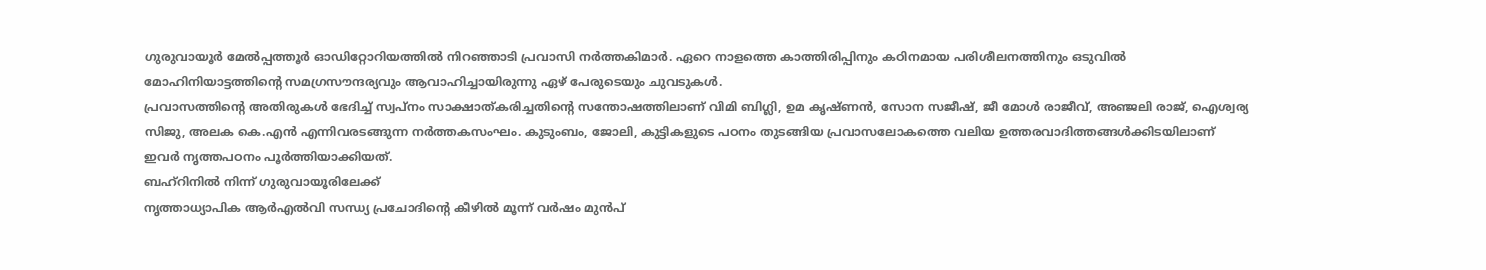ഗുരുവായൂർ മേൽപ്പത്തൂർ ഓഡിറ്റോറിയത്തിൽ നിറഞ്ഞാടി പ്രവാസി നർത്തകിമാർ. ഏറെ നാളത്തെ കാത്തിരിപ്പിനും കഠിനമായ പരിശീലനത്തിനും ഒടുവിൽ മോഹിനിയാട്ടത്തിന്റെ സമഗ്രസൗന്ദര്യവും ആവാഹിച്ചായിരുന്നു ഏഴ് പേരുടെയും ചുവടുകൾ.
പ്രവാസത്തിന്റെ അതിരുകൾ ഭേദിച്ച് സ്വപ്നം സാക്ഷാത്കരിച്ചതിന്റെ സന്തോഷത്തിലാണ് വിമി ബിഗ്ലി, ഉമ കൃഷ്ണൻ, സോന സജീഷ്, ജീ മോൾ രാജീവ്, അഞ്ജലി രാജ്, ഐശ്വര്യ സിജു, അലക കെ.എൻ എന്നിവരടങ്ങുന്ന നർത്തകസംഘം. കുടുംബം, ജോലി, കുട്ടികളുടെ പഠനം തുടങ്ങിയ പ്രവാസലോകത്തെ വലിയ ഉത്തരവാദിത്തങ്ങൾക്കിടയിലാണ് ഇവർ നൃത്തപഠനം പൂർത്തിയാക്കിയത്.
ബഹ്റിനിൽ നിന്ന് ഗുരുവായൂരിലേക്ക്
നൃത്താധ്യാപിക ആർഎൽവി സന്ധ്യ പ്രചോദിന്റെ കീഴിൽ മൂന്ന് വർഷം മുൻപ്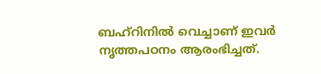ബഹ്റിനിൽ വെച്ചാണ് ഇവർ നൃത്തപഠനം ആരംഭിച്ചത്.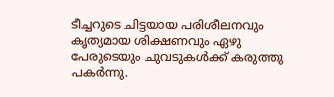ടീച്ചറുടെ ചിട്ടയായ പരിശീലനവും കൃത്യമായ ശിക്ഷണവും ഏഴു പേരുടെയും ചുവടുകൾക്ക് കരുത്തു പകർന്നു.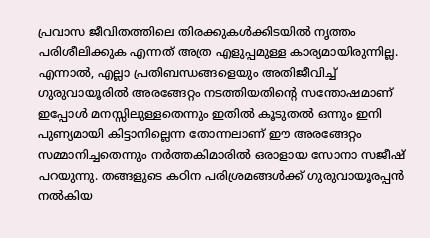പ്രവാസ ജീവിതത്തിലെ തിരക്കുകൾക്കിടയിൽ നൃത്തം പരിശീലിക്കുക എന്നത് അത്ര എളുപ്പമുള്ള കാര്യമായിരുന്നില്ല. എന്നാൽ, എല്ലാ പ്രതിബന്ധങ്ങളെയും അതിജീവിച്ച് ഗുരുവായൂരിൽ അരങ്ങേറ്റം നടത്തിയതിന്റെ സന്തോഷമാണ് ഇപ്പോൾ മനസ്സിലുള്ളതെന്നും ഇതിൽ കൂടുതൽ ഒന്നും ഇനി പുണ്യമായി കിട്ടാനില്ലെന്ന തോന്നലാണ് ഈ അരങ്ങേറ്റം സമ്മാനിച്ചതെന്നും നർത്തകിമാരിൽ ഒരാളായ സോനാ സജീഷ് പറയുന്നു. തങ്ങളുടെ കഠിന പരിശ്രമങ്ങൾക്ക് ഗുരുവായൂരപ്പൻ നൽകിയ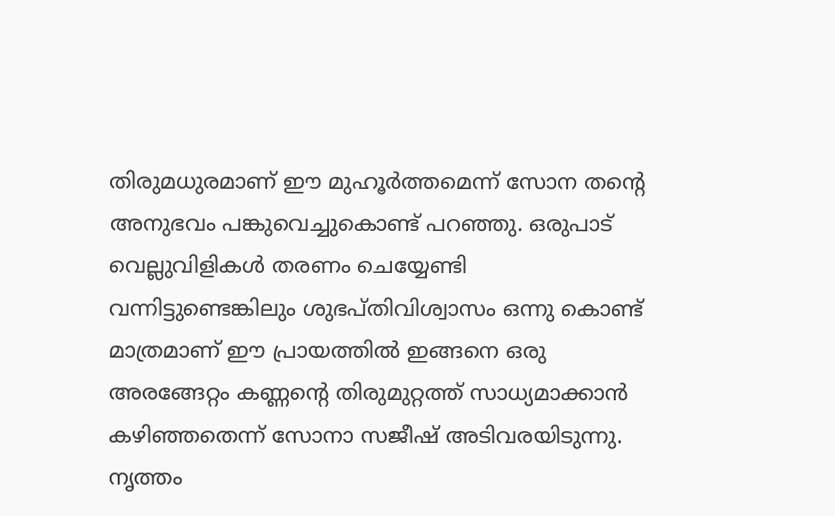തിരുമധുരമാണ് ഈ മുഹൂർത്തമെന്ന് സോന തന്റെ അനുഭവം പങ്കുവെച്ചുകൊണ്ട് പറഞ്ഞു. ഒരുപാട് വെല്ലുവിളികൾ തരണം ചെയ്യേണ്ടി വന്നിട്ടുണ്ടെങ്കിലും ശുഭപ്തിവിശ്വാസം ഒന്നു കൊണ്ട് മാത്രമാണ് ഈ പ്രായത്തിൽ ഇങ്ങനെ ഒരു അരങ്ങേറ്റം കണ്ണന്റെ തിരുമുറ്റത്ത് സാധ്യമാക്കാൻ കഴിഞ്ഞതെന്ന് സോനാ സജീഷ് അടിവരയിടുന്നു. നൃത്തം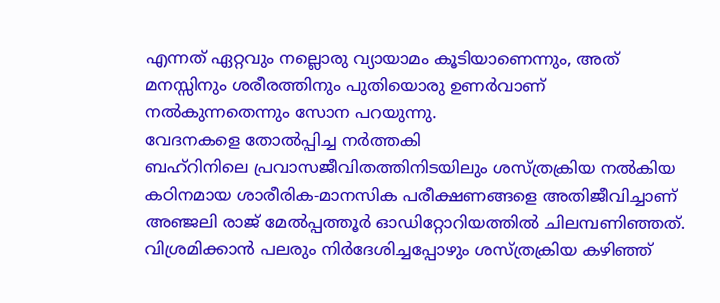എന്നത് ഏറ്റവും നല്ലൊരു വ്യായാമം കൂടിയാണെന്നും, അത് മനസ്സിനും ശരീരത്തിനും പുതിയൊരു ഉണർവാണ് നൽകുന്നതെന്നും സോന പറയുന്നു.
വേദനകളെ തോൽപ്പിച്ച നർത്തകി
ബഹ്റിനിലെ പ്രവാസജീവിതത്തിനിടയിലും ശസ്ത്രക്രിയ നൽകിയ കഠിനമായ ശാരീരിക-മാനസിക പരീക്ഷണങ്ങളെ അതിജീവിച്ചാണ് അഞ്ജലി രാജ് മേൽപ്പത്തൂർ ഓഡിറ്റോറിയത്തിൽ ചിലമ്പണിഞ്ഞത്. വിശ്രമിക്കാൻ പലരും നിർദേശിച്ചപ്പോഴും ശസ്ത്രക്രിയ കഴിഞ്ഞ്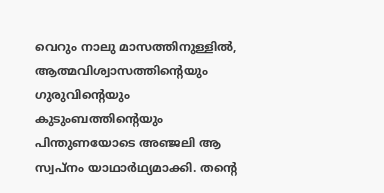വെറും നാലു മാസത്തിനുള്ളിൽ, ആത്മവിശ്വാസത്തിന്റെയും ഗുരുവിന്റെയും കുടുംബത്തിന്റെയും പിന്തുണയോടെ അഞ്ജലി ആ സ്വപ്നം യാഥാർഥ്യമാക്കി. തന്റെ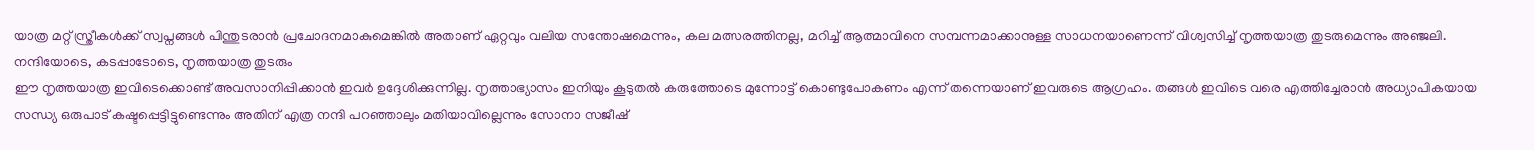യാത്ര മറ്റ് സ്ത്രീകൾക്ക് സ്വപ്നങ്ങൾ പിന്തുടരാൻ പ്രചോദനമാകുമെങ്കിൽ അതാണ് ഏറ്റവും വലിയ സന്തോഷമെന്നും, കല മത്സരത്തിനല്ല, മറിച്ച് ആത്മാവിനെ സമ്പന്നമാക്കാനുള്ള സാധനയാണെന്ന് വിശ്വസിച്ച് നൃത്തയാത്ര തുടരുമെന്നും അഞ്ജലി.
നന്ദിയോടെ, കടപ്പാടോടെ, നൃത്തയാത്ര തുടരും
ഈ നൃത്തയാത്ര ഇവിടെക്കൊണ്ട് അവസാനിപ്പിക്കാൻ ഇവർ ഉദ്ദേശിക്കുന്നില്ല. നൃത്താഭ്യാസം ഇനിയും കൂടുതൽ കരുത്തോടെ മുന്നോട്ട് കൊണ്ടുപോകണം എന്ന് തന്നെയാണ് ഇവരുടെ ആഗ്രഹം. തങ്ങൾ ഇവിടെ വരെ എത്തിച്ചേരാൻ അധ്യാപികയായ സന്ധ്യ ഒരുപാട് കഷ്ടപ്പെട്ടിട്ടുണ്ടെന്നും അതിന് എത്ര നന്ദി പറഞ്ഞാലും മതിയാവില്ലെന്നും സോനാ സജീഷ്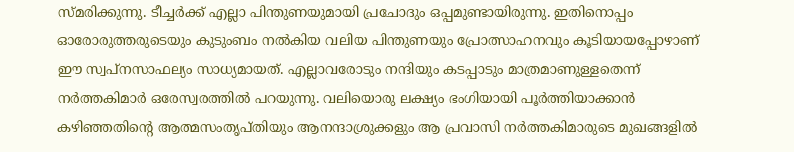സ്മരിക്കുന്നു. ടീച്ചർക്ക് എല്ലാ പിന്തുണയുമായി പ്രചോദും ഒപ്പമുണ്ടായിരുന്നു. ഇതിനൊപ്പം ഓരോരുത്തരുടെയും കുടുംബം നൽകിയ വലിയ പിന്തുണയും പ്രോത്സാഹനവും കൂടിയായപ്പോഴാണ് ഈ സ്വപ്നസാഫല്യം സാധ്യമായത്. എല്ലാവരോടും നന്ദിയും കടപ്പാടും മാത്രമാണുള്ളതെന്ന് നർത്തകിമാർ ഒരേസ്വരത്തിൽ പറയുന്നു. വലിയൊരു ലക്ഷ്യം ഭംഗിയായി പൂർത്തിയാക്കാൻ കഴിഞ്ഞതിന്റെ ആത്മസംതൃപ്തിയും ആനന്ദാശ്രുക്കളും ആ പ്രവാസി നർത്തകിമാരുടെ മുഖങ്ങളിൽ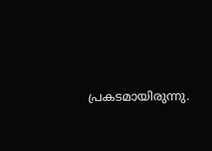പ്രകടമായിരുന്നു.